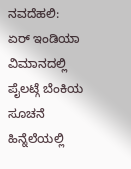ನವದೆಹಲಿ: ಏರ್ ಇಂಡಿಯಾ ವಿಮಾನದಲ್ಲಿ ಪೈಲಟ್ಗೆ ಬೆಂಕಿಯ ಸೂಚನೆ ಹಿನ್ನೆಲೆಯಲ್ಲಿ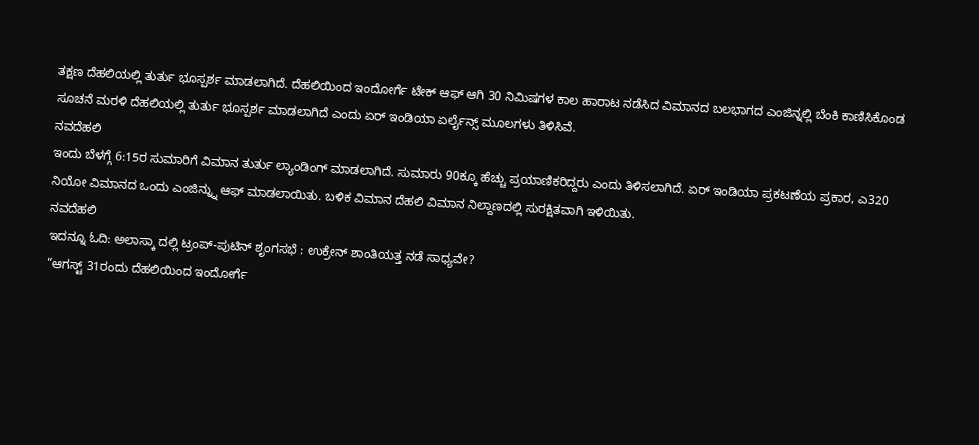ತಕ್ಷಣ ದೆಹಲಿಯಲ್ಲಿ ತುರ್ತು ಭೂಸ್ಪರ್ಶ ಮಾಡಲಾಗಿದೆ. ದೆಹಲಿಯಿಂದ ಇಂದೋರ್ಗೆ ಟೇಕ್ ಆಫ್ ಆಗಿ 30 ನಿಮಿಷಗಳ ಕಾಲ ಹಾರಾಟ ನಡೆಸಿದ ವಿಮಾನದ ಬಲಭಾಗದ ಎಂಜಿನ್ನಲ್ಲಿ ಬೆಂಕಿ ಕಾಣಿಸಿಕೊಂಡ ಸೂಚನೆ ಮರಳಿ ದೆಹಲಿಯಲ್ಲಿ ತುರ್ತು ಭೂಸ್ಪರ್ಶ ಮಾಡಲಾಗಿದೆ ಎಂದು ಏರ್ ಇಂಡಿಯಾ ಏರ್ಲೈನ್ಸ್ ಮೂಲಗಳು ತಿಳಿಸಿವೆ.
ನವದೆಹಲಿ
ಇಂದು ಬೆಳಗ್ಗೆ 6:15ರ ಸುಮಾರಿಗೆ ವಿಮಾನ ತುರ್ತು ಲ್ಯಾಂಡಿಂಗ್ ಮಾಡಲಾಗಿದೆ. ಸುಮಾರು 90ಕ್ಕೂ ಹೆಚ್ಚು ಪ್ರಯಾಣಿಕರಿದ್ದರು ಎಂದು ತಿಳಿಸಲಾಗಿದೆ. ಏರ್ ಇಂಡಿಯಾ ಪ್ರಕಟಣೆಯ ಪ್ರಕಾರ, ಎ320 ನಿಯೋ ವಿಮಾನದ ಒಂದು ಎಂಜಿನ್ನ್ನು ಆಫ್ ಮಾಡಲಾಯಿತು. ಬಳಿಕ ವಿಮಾನ ದೆಹಲಿ ವಿಮಾನ ನಿಲ್ದಾಣದಲ್ಲಿ ಸುರಕ್ಷಿತವಾಗಿ ಇಳಿಯಿತು.
ನವದೆಹಲಿ
ಇದನ್ನೂ ಓದಿ: ಅಲಾಸ್ಕಾ ದಲ್ಲಿ ಟ್ರಂಪ್-ಪುಟಿನ್ ಶೃಂಗಸಭೆ : ಉಕ್ರೇನ್ ಶಾಂತಿಯತ್ತ ನಡೆ ಸಾಧ್ಯವೇ?
“ಆಗಸ್ಟ್ 31ರಂದು ದೆಹಲಿಯಿಂದ ಇಂದೋರ್ಗೆ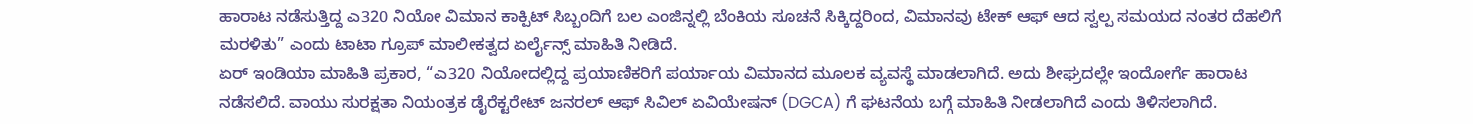ಹಾರಾಟ ನಡೆಸುತ್ತಿದ್ದ ಎ320 ನಿಯೋ ವಿಮಾನ ಕಾಕ್ಪಿಟ್ ಸಿಬ್ಬಂದಿಗೆ ಬಲ ಎಂಜಿನ್ನಲ್ಲಿ ಬೆಂಕಿಯ ಸೂಚನೆ ಸಿಕ್ಕಿದ್ದರಿಂದ, ವಿಮಾನವು ಟೇಕ್ ಆಫ್ ಆದ ಸ್ವಲ್ಪ ಸಮಯದ ನಂತರ ದೆಹಲಿಗೆ ಮರಳಿತು” ಎಂದು ಟಾಟಾ ಗ್ರೂಪ್ ಮಾಲೀಕತ್ವದ ಏರ್ಲೈನ್ಸ್ ಮಾಹಿತಿ ನೀಡಿದೆ.
ಏರ್ ಇಂಡಿಯಾ ಮಾಹಿತಿ ಪ್ರಕಾರ, “ಎ320 ನಿಯೋದಲ್ಲಿದ್ದ ಪ್ರಯಾಣಿಕರಿಗೆ ಪರ್ಯಾಯ ವಿಮಾನದ ಮೂಲಕ ವ್ಯವಸ್ಥೆ ಮಾಡಲಾಗಿದೆ. ಅದು ಶೀಘ್ರದಲ್ಲೇ ಇಂದೋರ್ಗೆ ಹಾರಾಟ ನಡೆಸಲಿದೆ. ವಾಯು ಸುರಕ್ಷತಾ ನಿಯಂತ್ರಕ ಡೈರೆಕ್ಟರೇಟ್ ಜನರಲ್ ಆಫ್ ಸಿವಿಲ್ ಏವಿಯೇಷನ್ (DGCA) ಗೆ ಘಟನೆಯ ಬಗ್ಗೆ ಮಾಹಿತಿ ನೀಡಲಾಗಿದೆ ಎಂದು ತಿಳಿಸಲಾಗಿದೆ.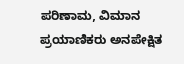ಪರಿಣಾಮ, ವಿಮಾನ ಪ್ರಯಾಣಿಕರು ಅನಪೇಕ್ಷಿತ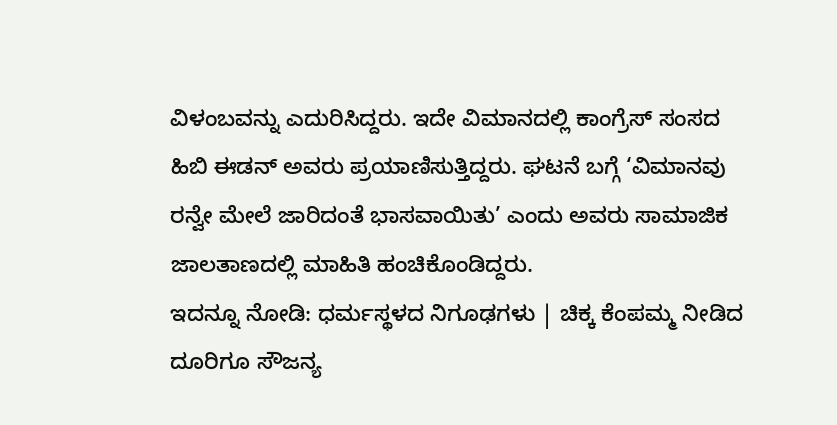ವಿಳಂಬವನ್ನು ಎದುರಿಸಿದ್ದರು. ಇದೇ ವಿಮಾನದಲ್ಲಿ ಕಾಂಗ್ರೆಸ್ ಸಂಸದ ಹಿಬಿ ಈಡನ್ ಅವರು ಪ್ರಯಾಣಿಸುತ್ತಿದ್ದರು. ಘಟನೆ ಬಗ್ಗೆ ‘ವಿಮಾನವು ರನ್ವೇ ಮೇಲೆ ಜಾರಿದಂತೆ ಭಾಸವಾಯಿತು’ ಎಂದು ಅವರು ಸಾಮಾಜಿಕ ಜಾಲತಾಣದಲ್ಲಿ ಮಾಹಿತಿ ಹಂಚಿಕೊಂಡಿದ್ದರು.
ಇದನ್ನೂ ನೋಡಿ: ಧರ್ಮಸ್ಥಳದ ನಿಗೂಢಗಳು | ಚಿಕ್ಕ ಕೆಂಪಮ್ಮ ನೀಡಿದ ದೂರಿಗೂ ಸೌಜನ್ಯ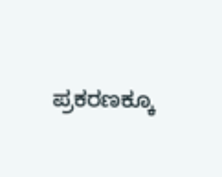ಪ್ರಕರಣಕ್ಕೂ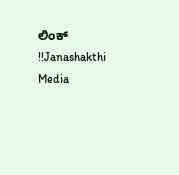ಲಿಂಕ್ !!Janashakthi Media